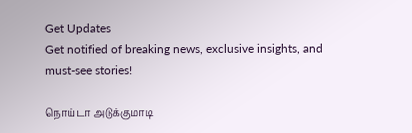Get Updates
Get notified of breaking news, exclusive insights, and must-see stories!

நொய்டா அடுக்குமாடி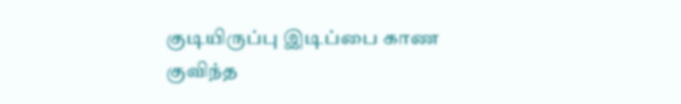குடியிருப்பு இடிப்பை காண குவிந்த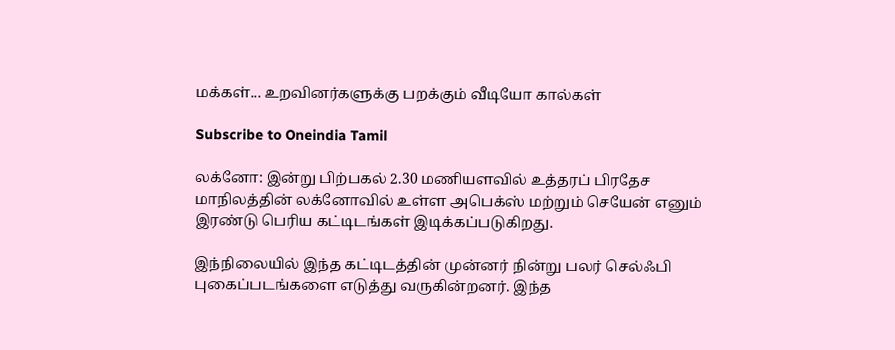மக்கள்... உறவினர்களுக்கு பறக்கும் வீடியோ கால்கள்

Subscribe to Oneindia Tamil

லக்னோ: இன்று பிற்பகல் 2.30 மணியளவில் உத்தரப் பிரதேச மாநிலத்தின் லக்னோவில் உள்ள அபெக்ஸ் மற்றும் செயேன் எனும் இரண்டு பெரிய கட்டிடங்கள் இடிக்கப்படுகிறது.

இந்நிலையில் இந்த கட்டிடத்தின் முன்னர் நின்று பலர் செல்ஃபி புகைப்படங்களை எடுத்து வருகின்றனர். இந்த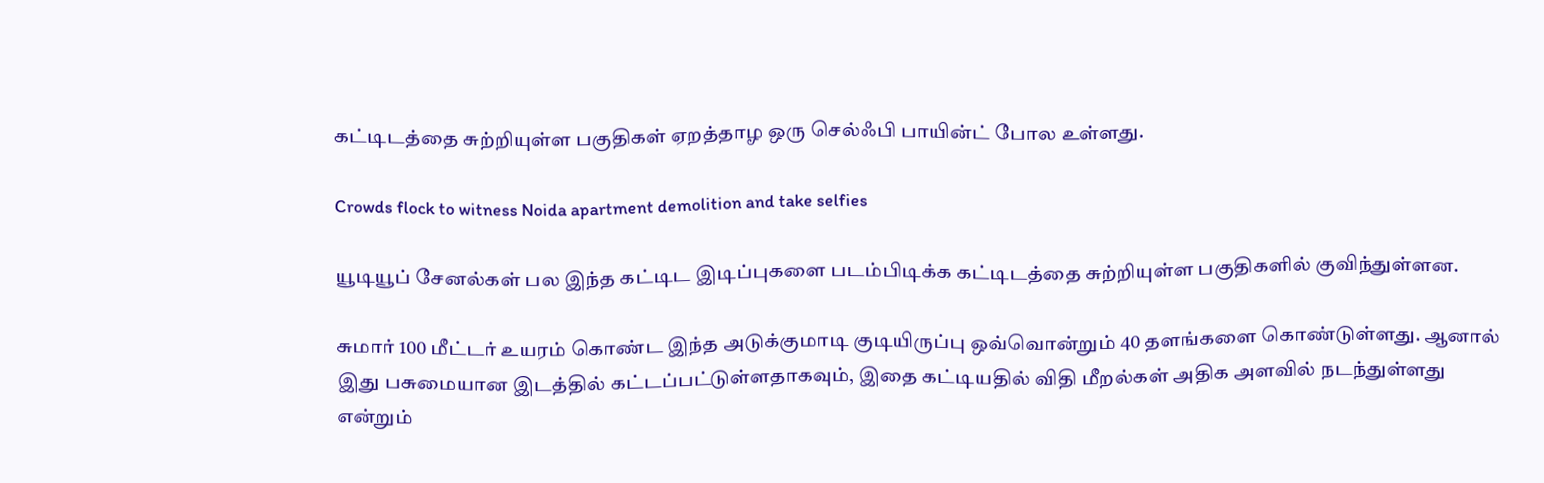கட்டிடத்தை சுற்றியுள்ள பகுதிகள் ஏறத்தாழ ஒரு செல்ஃபி பாயின்ட் போல உள்ளது.

Crowds flock to witness Noida apartment demolition and take selfies

யூடியூப் சேனல்கள் பல இந்த கட்டிட இடிப்புகளை படம்பிடிக்க கட்டிடத்தை சுற்றியுள்ள பகுதிகளில் குவிந்துள்ளன.

சுமார் 100 மீட்டர் உயரம் கொண்ட இந்த அடுக்குமாடி குடியிருப்பு ஒவ்வொன்றும் 40 தளங்களை கொண்டுள்ளது. ஆனால் இது பசுமையான இடத்தில் கட்டப்பட்டுள்ளதாகவும், இதை கட்டியதில் விதி மீறல்கள் அதிக அளவில் நடந்துள்ளது என்றும்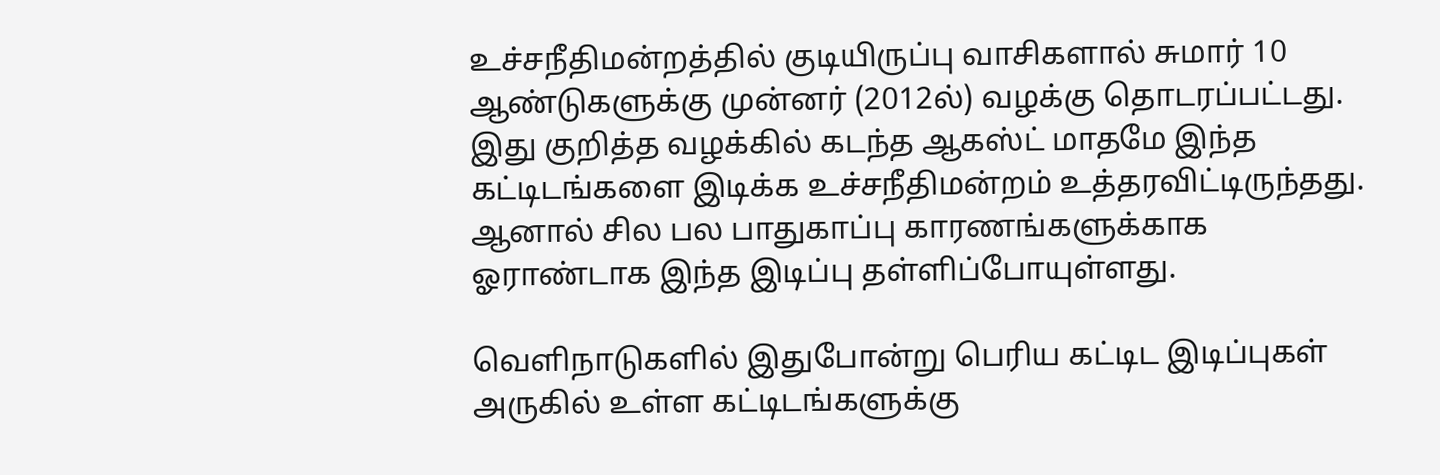உச்சநீதிமன்றத்தில் குடியிருப்பு வாசிகளால் சுமார் 10 ஆண்டுகளுக்கு முன்னர் (2012ல்) வழக்கு தொடரப்பட்டது. இது குறித்த வழக்கில் கடந்த ஆகஸ்ட் மாதமே இந்த கட்டிடங்களை இடிக்க உச்சநீதிமன்றம் உத்தரவிட்டிருந்தது. ஆனால் சில பல பாதுகாப்பு காரணங்களுக்காக ஓராண்டாக இந்த இடிப்பு தள்ளிப்போயுள்ளது.

வெளிநாடுகளில் இதுபோன்று பெரிய கட்டிட இடிப்புகள் அருகில் உள்ள கட்டிடங்களுக்கு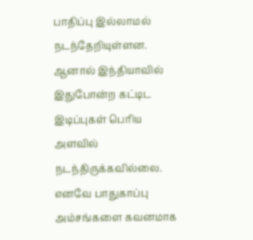பாதிப்பு இல்லாமல் நடந்தேறியுள்ளன. ஆனால் இந்தியாவில் இதுபோன்ற கட்டிட இடிப்புகள் பெரிய அளவில் நடந்திருக்கவில்லை. எனவே பாதுகாப்பு அம்சங்களை கவனமாக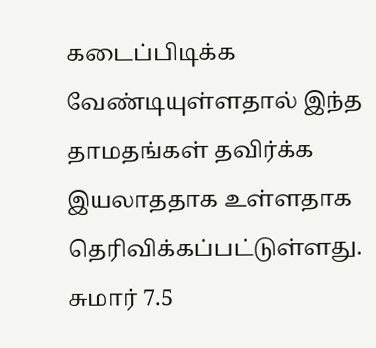கடைப்பிடிக்க வேண்டியுள்ளதால் இந்த தாமதங்கள் தவிர்க்க இயலாததாக உள்ளதாக தெரிவிக்கப்பட்டுள்ளது. சுமார் 7.5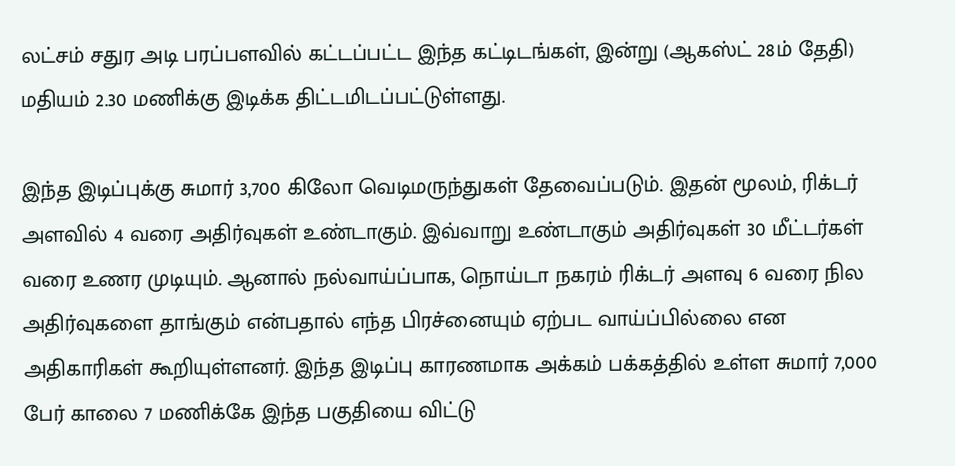லட்சம் சதுர அடி பரப்பளவில் கட்டப்பட்ட இந்த கட்டிடங்கள், இன்று (ஆகஸ்ட் 28ம் தேதி) மதியம் 2.30 மணிக்கு இடிக்க திட்டமிடப்பட்டுள்ளது.

இந்த இடிப்புக்கு சுமார் 3,700 கிலோ வெடிமருந்துகள் தேவைப்படும். இதன் மூலம், ரிக்டர் அளவில் 4 வரை அதிர்வுகள் உண்டாகும். இவ்வாறு உண்டாகும் அதிர்வுகள் 30 மீட்டர்கள் வரை உணர முடியும். ஆனால் நல்வாய்ப்பாக, நொய்டா நகரம் ரிக்டர் அளவு 6 வரை நில அதிர்வுகளை தாங்கும் என்பதால் எந்த பிரச்னையும் ஏற்பட வாய்ப்பில்லை என அதிகாரிகள் கூறியுள்ளனர். இந்த இடிப்பு காரணமாக அக்கம் பக்கத்தில் உள்ள சுமார் 7,000 பேர் காலை 7 மணிக்கே இந்த பகுதியை விட்டு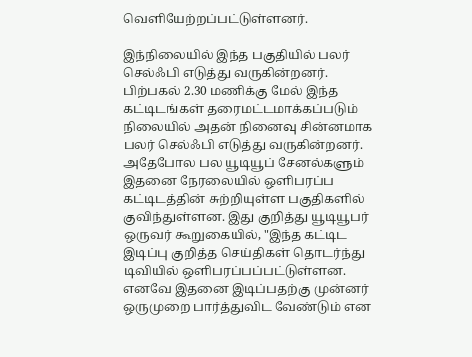வெளியேற்றப்பட்டுள்ளனர்.

இந்நிலையில் இந்த பகுதியில் பலர் செல்ஃபி எடுத்து வருகின்றனர். பிற்பகல் 2.30 மணிக்கு மேல் இந்த கட்டிடங்கள் தரைமட்டமாக்கப்படும் நிலையில் அதன் நினைவு சின்னமாக பலர் செல்ஃபி எடுத்து வருகின்றனர். அதேபோல பல யூடியூப் சேனல்களும் இதனை நேரலையில் ஒளிபரப்ப கட்டிடத்தின் சுற்றியுள்ள பகுதிகளில் குவிந்துள்ளன. இது குறித்து யூடியூபர் ஒருவர் கூறுகையில், "இந்த கட்டிட இடிப்பு குறித்த செய்திகள் தொடர்ந்து டிவியில் ஒளிபரப்பப்பட்டுள்ளன. எனவே இதனை இடிப்பதற்கு முன்னர் ஒருமுறை பார்த்துவிட வேண்டும் என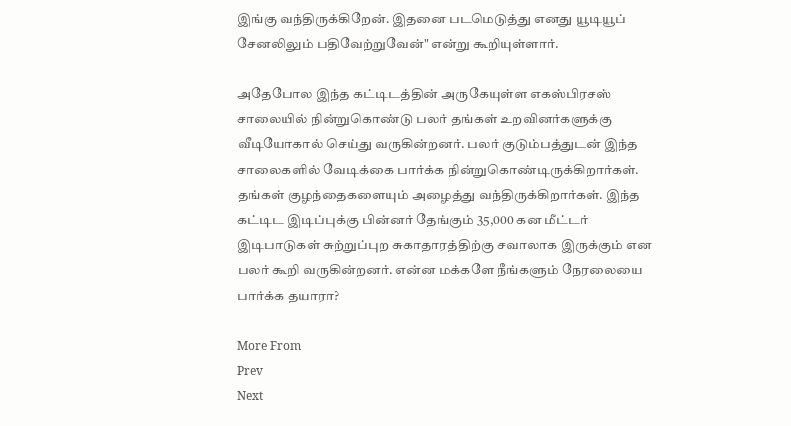இங்கு வந்திருக்கிறேன். இதனை படமெடுத்து எனது யூடியூப் சேனலிலும் பதிவேற்றுவேன்" என்று கூறியுள்ளார்.

அதேபோல இந்த கட்டிடத்தின் அருகேயுள்ள எகஸ்பிரசஸ் சாலையில் நின்றுகொண்டு பலர் தங்கள் உறவினர்களுக்கு வீடியோகால் செய்து வருகின்றனர். பலர் குடும்பத்துடன் இந்த சாலைகளில் வேடிக்கை பார்க்க நின்றுகொண்டிருக்கிறார்கள். தங்கள் குழந்தைகளையும் அழைத்து வந்திருக்கிறார்கள். இந்த கட்டிட இடிப்புக்கு பின்னர் தேங்கும் 35,000 கன மீட்டர் இடிபாடுகள் சுற்றுப்புற சுகாதாரத்திற்கு சவாலாக இருக்கும் என பலர் கூறி வருகின்றனர். என்ன மக்களே நீங்களும் நேரலையை பார்க்க தயாரா?

More From
Prev
Next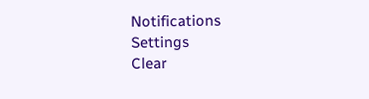Notifications
Settings
Clear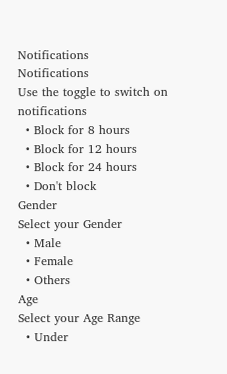Notifications
Notifications
Use the toggle to switch on notifications
  • Block for 8 hours
  • Block for 12 hours
  • Block for 24 hours
  • Don't block
Gender
Select your Gender
  • Male
  • Female
  • Others
Age
Select your Age Range
  • Under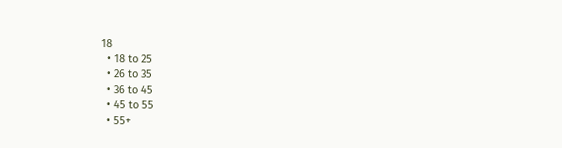18
  • 18 to 25
  • 26 to 35
  • 36 to 45
  • 45 to 55
  • 55+